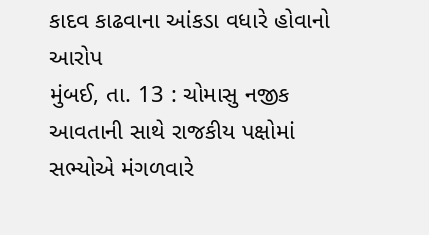કાદવ કાઢવાના આંકડા વધારે હોવાનો આરોપ
મુંબઈ, તા. 13 : ચોમાસુ નજીક આવતાની સાથે રાજકીય પક્ષોમાં સભ્યોએ મંગળવારે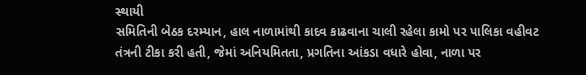સ્થાયી
સમિતિની બેઠક દરમ્યાન, હાલ નાળામાંથી કાદવ કાઢવાના ચાલી રહેલા કામો પર પાલિકા વહીવટ
તંત્રની ટીકા કરી હતી, જેમાં અનિયમિતતા, પ્રગતિના આંકડા વધારે હોવા, નાળા પર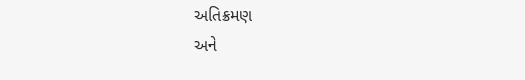અતિક્રમણ
અને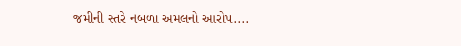જમીની સ્તરે નબળા અમલનો આરોપ....